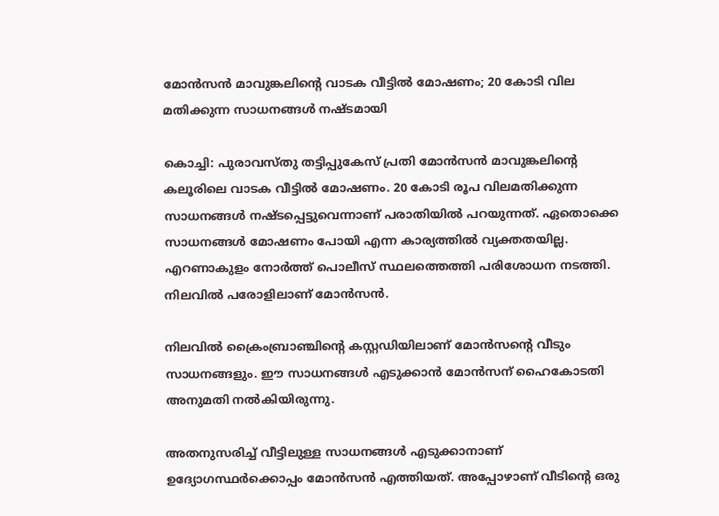മോൻസൻ മാവുങ്കലിന്റെ വാടക വീട്ടിൽ മോഷണം; 20 കോടി വില മതിക്കുന്ന സാധനങ്ങൾ നഷ്ടമായി

കൊച്ചി: പുരാവസ്തു തട്ടിപ്പുകേസ് പ്രതി മോൻസൻ മാവുങ്കലിന്റെ കലൂരിലെ വാടക വീട്ടിൽ മോഷണം. 20 കോടി രൂപ വിലമതിക്കുന്ന സാധനങ്ങൾ നഷ്ടപ്പെട്ടുവെന്നാണ് പരാതിയിൽ പറയുന്നത്. ഏതൊക്കെ സാധനങ്ങൾ മോഷണം പോയി എന്ന കാര്യത്തിൽ വ്യക്തതയില്ല. എറണാകുളം നോർത്ത് പൊലീസ് സ്ഥലത്തെത്തി പരിശോധന നടത്തി. നിലവിൽ പരോളിലാണ് മോൻസൻ.

നിലവിൽ ക്രൈംബ്രാഞ്ചിന്റെ കസ്റ്റഡിയിലാണ് മോൻസന്റെ വീടും സാധനങ്ങളും. ഈ സാധനങ്ങൾ എടുക്കാൻ മോൻസന് ഹൈകോടതി അനുമതി നൽകിയിരുന്നു.

അതനുസരിച്ച് വീട്ടിലുള്ള സാധനങ്ങൾ എടുക്കാനാണ് ഉദ്യോഗസ്ഥർക്കൊപ്പം മോൻസൻ എത്തിയത്. അപ്പോഴാണ് വീടിന്റെ ഒരു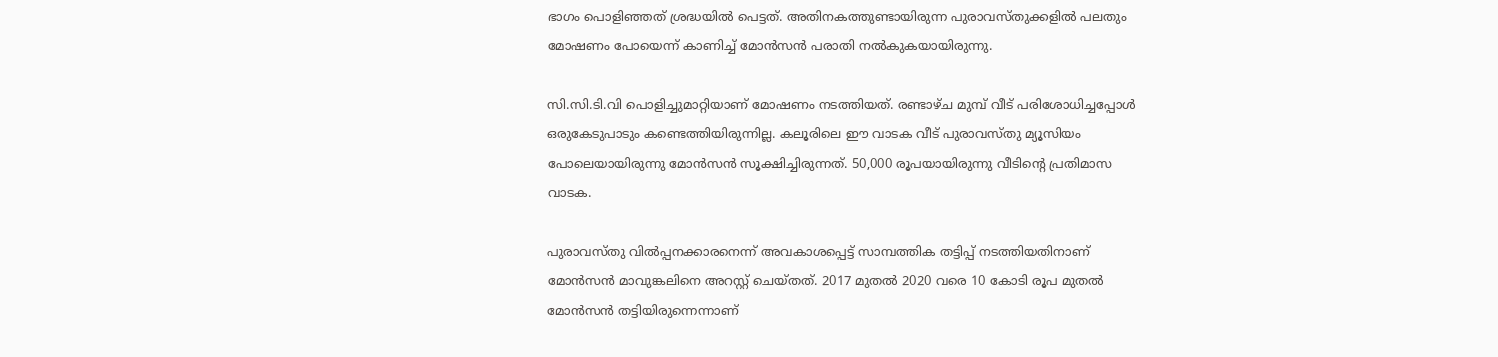ഭാഗം പൊളിഞ്ഞത് ശ്രദ്ധയിൽ പെട്ടത്. അതിനകത്തുണ്ടായിരുന്ന പുരാവസ്തുക്കളിൽ പലതും മോഷണം പോയെന്ന് കാണിച്ച് മോൻസൻ പരാതി നൽകുകയായിരുന്നു.

സി.സി.ടി.വി പൊളിച്ചുമാറ്റിയാണ് മോഷണം നടത്തിയത്. രണ്ടാഴ്ച മുമ്പ് വീട് പരിശോധിച്ചപ്പോൾ ഒരുകേടുപാടും കണ്ടെത്തിയിരുന്നില്ല. കലൂരിലെ ഈ വാടക വീട് പുരാവസ്തു മ്യൂസിയം പോലെയായിരുന്നു മോന്‍സന്‍ സൂക്ഷിച്ചിരുന്നത്. 50,000 രൂപയായിരുന്നു വീടിന്റെ പ്രതിമാസ വാടക.

പുരാവസ്തു വില്‍പ്പനക്കാരനെന്ന് അവകാശപ്പെട്ട് സാമ്പത്തിക തട്ടിപ്പ് നടത്തിയതിനാണ് മോന്‍സന്‍ മാവുങ്കലിനെ അറസ്റ്റ് ചെയ്തത്. 2017 മുതല്‍ 2020 വരെ 10 കോടി രൂപ മുതല്‍ മോന്‍സന്‍ തട്ടിയിരുന്നെന്നാണ്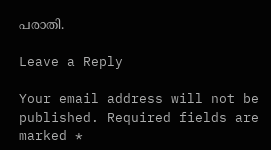പരാതി.

Leave a Reply

Your email address will not be published. Required fields are marked *